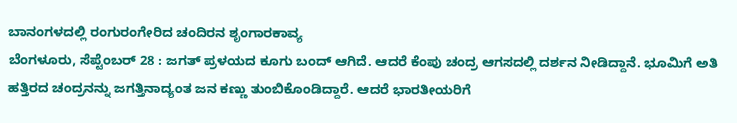ಬಾನಂಗಳದಲ್ಲಿ ರಂಗುರಂಗೇರಿದ ಚಂದಿರನ ಶೃಂಗಾರಕಾವ್ಯ
ಬೆಂಗಳೂರು, ಸೆಪ್ಟೆಂಬರ್ 28 : ಜಗತ್ ಪ್ರಳಯದ ಕೂಗು ಬಂದ್ ಆಗಿದೆ. ಆದರೆ ಕೆಂಪು ಚಂದ್ರ ಆಗಸದಲ್ಲಿ ದರ್ಶನ ನೀಡಿದ್ದಾನೆ. ಭೂಮಿಗೆ ಅತಿ ಹತ್ತಿರದ ಚಂದ್ರನನ್ನು ಜಗತ್ತಿನಾದ್ಯಂತ ಜನ ಕಣ್ಣು ತುಂಬಿಕೊಂಡಿದ್ದಾರೆ. ಆದರೆ ಭಾರತೀಯರಿಗೆ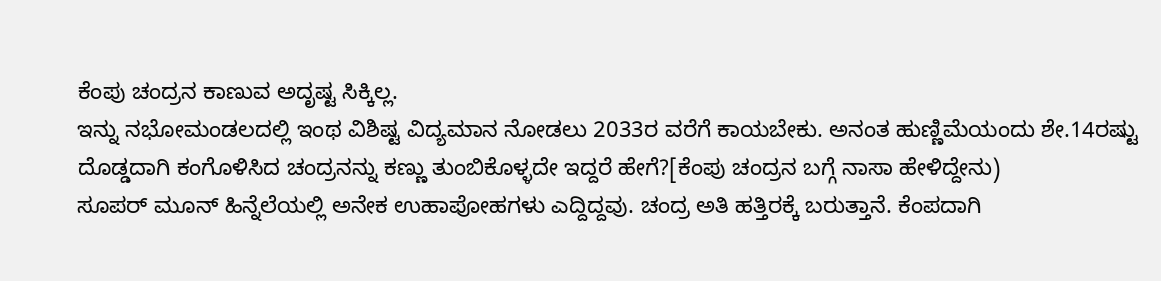ಕೆಂಪು ಚಂದ್ರನ ಕಾಣುವ ಅದೃಷ್ಟ ಸಿಕ್ಕಿಲ್ಲ.
ಇನ್ನು ನಭೋಮಂಡಲದಲ್ಲಿ ಇಂಥ ವಿಶಿಷ್ಟ ವಿದ್ಯಮಾನ ನೋಡಲು 2033ರ ವರೆಗೆ ಕಾಯಬೇಕು. ಅನಂತ ಹುಣ್ಣಿಮೆಯಂದು ಶೇ.14ರಷ್ಟು ದೊಡ್ಡದಾಗಿ ಕಂಗೊಳಿಸಿದ ಚಂದ್ರನನ್ನು ಕಣ್ಣು ತುಂಬಿಕೊಳ್ಳದೇ ಇದ್ದರೆ ಹೇಗೆ?[ಕೆಂಪು ಚಂದ್ರನ ಬಗ್ಗೆ ನಾಸಾ ಹೇಳಿದ್ದೇನು)
ಸೂಪರ್ ಮೂನ್ ಹಿನ್ನೆಲೆಯಲ್ಲಿ ಅನೇಕ ಉಹಾಪೋಹಗಳು ಎದ್ದಿದ್ದವು. ಚಂದ್ರ ಅತಿ ಹತ್ತಿರಕ್ಕೆ ಬರುತ್ತಾನೆ. ಕೆಂಪದಾಗಿ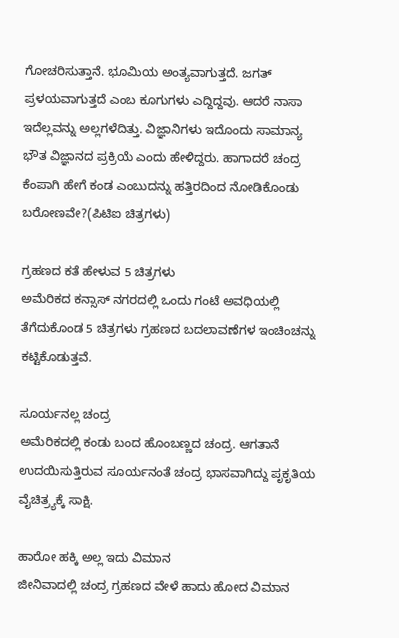ಗೋಚರಿಸುತ್ತಾನೆ. ಭೂಮಿಯ ಅಂತ್ಯವಾಗುತ್ತದೆ. ಜಗತ್ ಪ್ರಳಯವಾಗುತ್ತದೆ ಎಂಬ ಕೂಗುಗಳು ಎದ್ದಿದ್ದವು. ಆದರೆ ನಾಸಾ ಇದೆಲ್ಲವನ್ನು ಅಲ್ಲಗಳೆದಿತ್ತು. ವಿಜ್ಞಾನಿಗಳು ಇದೊಂದು ಸಾಮಾನ್ಯ ಭೌತ ವಿಜ್ಞಾನದ ಪ್ರಕ್ರಿಯೆ ಎಂದು ಹೇಳಿದ್ದರು. ಹಾಗಾದರೆ ಚಂದ್ರ ಕೆಂಪಾಗಿ ಹೇಗೆ ಕಂಡ ಎಂಬುದನ್ನು ಹತ್ತಿರದಿಂದ ನೋಡಿಕೊಂಡು ಬರೋಣವೇ?(ಪಿಟಿಐ ಚಿತ್ರಗಳು)

ಗ್ರಹಣದ ಕತೆ ಹೇಳುವ 5 ಚಿತ್ರಗಳು
ಅಮೆರಿಕದ ಕನ್ಸಾಸ್ ನಗರದಲ್ಲಿ ಒಂದು ಗಂಟೆ ಅವಧಿಯಲ್ಲಿ ತೆಗೆದುಕೊಂಡ 5 ಚಿತ್ರಗಳು ಗ್ರಹಣದ ಬದಲಾವಣೆಗಳ ಇಂಚಿಂಚನ್ನು ಕಟ್ಟಿಕೊಡುತ್ತವೆ.

ಸೂರ್ಯನಲ್ಲ ಚಂದ್ರ
ಅಮೆರಿಕದಲ್ಲಿ ಕಂಡು ಬಂದ ಹೊಂಬಣ್ಣದ ಚಂದ್ರ. ಆಗತಾನೆ ಉದಯಿಸುತ್ತಿರುವ ಸೂರ್ಯನಂತೆ ಚಂದ್ರ ಭಾಸವಾಗಿದ್ದು ಪೃಕೃತಿಯ ವೈಚಿತ್ರ್ಯಕ್ಕೆ ಸಾಕ್ಷಿ.

ಹಾರೋ ಹಕ್ಕಿ ಅಲ್ಲ ಇದು ವಿಮಾನ
ಜೀನಿವಾದಲ್ಲಿ ಚಂದ್ರ ಗ್ರಹಣದ ವೇಳೆ ಹಾದು ಹೋದ ವಿಮಾನ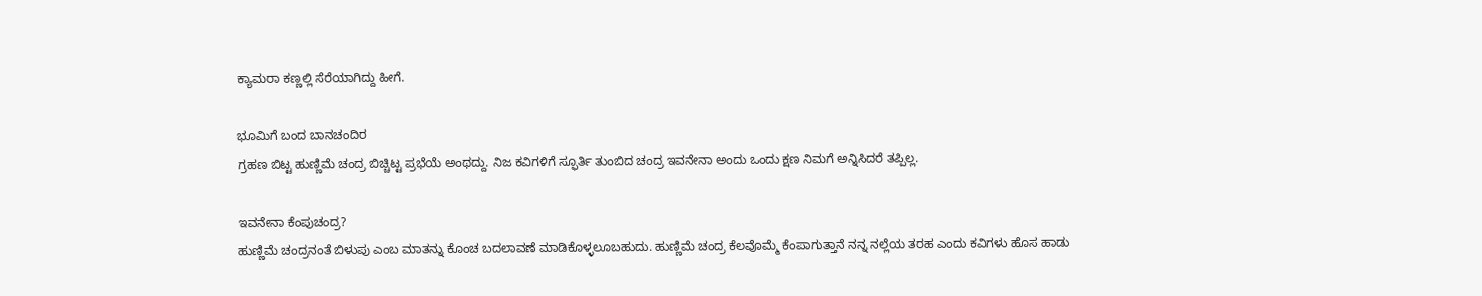ಕ್ಯಾಮರಾ ಕಣ್ಣಲ್ಲಿ ಸೆರೆಯಾಗಿದ್ದು ಹೀಗೆ.

ಭೂಮಿಗೆ ಬಂದ ಬಾನಚಂದಿರ
ಗ್ರಹಣ ಬಿಟ್ಟ ಹುಣ್ಣಿಮೆ ಚಂದ್ರ ಬಿಚ್ಚಿಟ್ಟ ಪ್ರಭೆಯೆ ಅಂಥದ್ದು. ನಿಜ ಕವಿಗಳಿಗೆ ಸ್ಫೂರ್ತಿ ತುಂಬಿದ ಚಂದ್ರ ಇವನೇನಾ ಅಂದು ಒಂದು ಕ್ಷಣ ನಿಮಗೆ ಅನ್ನಿಸಿದರೆ ತಪ್ಪಿಲ್ಲ.

ಇವನೇನಾ ಕೆಂಪುಚಂದ್ರ?
ಹುಣ್ಣಿಮೆ ಚಂದ್ರನಂತೆ ಬಿಳುಪು ಎಂಬ ಮಾತನ್ನು ಕೊಂಚ ಬದಲಾವಣೆ ಮಾಡಿಕೊಳ್ಳಲೂಬಹುದು. ಹುಣ್ಣಿಮೆ ಚಂದ್ರ ಕೆಲವೊಮ್ಮೆ ಕೆಂಪಾಗುತ್ತಾನೆ ನನ್ನ ನಲ್ಲೆಯ ತರಹ ಎಂದು ಕವಿಗಳು ಹೊಸ ಹಾಡು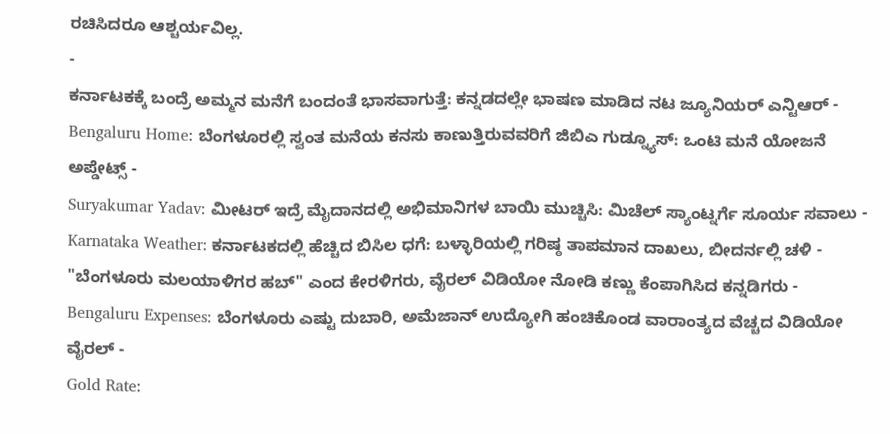ರಚಿಸಿದರೂ ಆಶ್ಚರ್ಯವಿಲ್ಲ.
-
ಕರ್ನಾಟಕಕ್ಕೆ ಬಂದ್ರೆ ಅಮ್ಮನ ಮನೆಗೆ ಬಂದಂತೆ ಭಾಸವಾಗುತ್ತೆ: ಕನ್ನಡದಲ್ಲೇ ಭಾಷಣ ಮಾಡಿದ ನಟ ಜ್ಯೂನಿಯರ್ ಎನ್ಟಿಆರ್ -
Bengaluru Home: ಬೆಂಗಳೂರಲ್ಲಿ ಸ್ವಂತ ಮನೆಯ ಕನಸು ಕಾಣುತ್ತಿರುವವರಿಗೆ ಜಿಬಿಎ ಗುಡ್ನ್ಯೂಸ್: ಒಂಟಿ ಮನೆ ಯೋಜನೆ ಅಪ್ಡೇಟ್ಸ್ -
Suryakumar Yadav: ಮೀಟರ್ ಇದ್ರೆ ಮೈದಾನದಲ್ಲಿ ಅಭಿಮಾನಿಗಳ ಬಾಯಿ ಮುಚ್ಚಿಸಿ: ಮಿಚೆಲ್ ಸ್ಯಾಂಟ್ನರ್ಗೆ ಸೂರ್ಯ ಸವಾಲು -
Karnataka Weather: ಕರ್ನಾಟಕದಲ್ಲಿ ಹೆಚ್ಚಿದ ಬಿಸಿಲ ಧಗೆ: ಬಳ್ಳಾರಿಯಲ್ಲಿ ಗರಿಷ್ಠ ತಾಪಮಾನ ದಾಖಲು, ಬೀದರ್ನಲ್ಲಿ ಚಳಿ -
"ಬೆಂಗಳೂರು ಮಲಯಾಳಿಗರ ಹಬ್" ಎಂದ ಕೇರಳಿಗರು, ವೈರಲ್ ವಿಡಿಯೋ ನೋಡಿ ಕಣ್ಣು ಕೆಂಪಾಗಿಸಿದ ಕನ್ನಡಿಗರು -
Bengaluru Expenses: ಬೆಂಗಳೂರು ಎಷ್ಟು ದುಬಾರಿ, ಅಮೆಜಾನ್ ಉದ್ಯೋಗಿ ಹಂಚಿಕೊಂಡ ವಾರಾಂತ್ಯದ ವೆಚ್ಚದ ವಿಡಿಯೋ ವೈರಲ್ -
Gold Rate: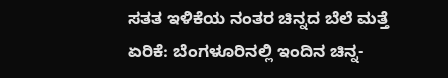ಸತತ ಇಳಿಕೆಯ ನಂತರ ಚಿನ್ನದ ಬೆಲೆ ಮತ್ತೆ ಏರಿಕೆ: ಬೆಂಗಳೂರಿನಲ್ಲಿ ಇಂದಿನ ಚಿನ್ನ-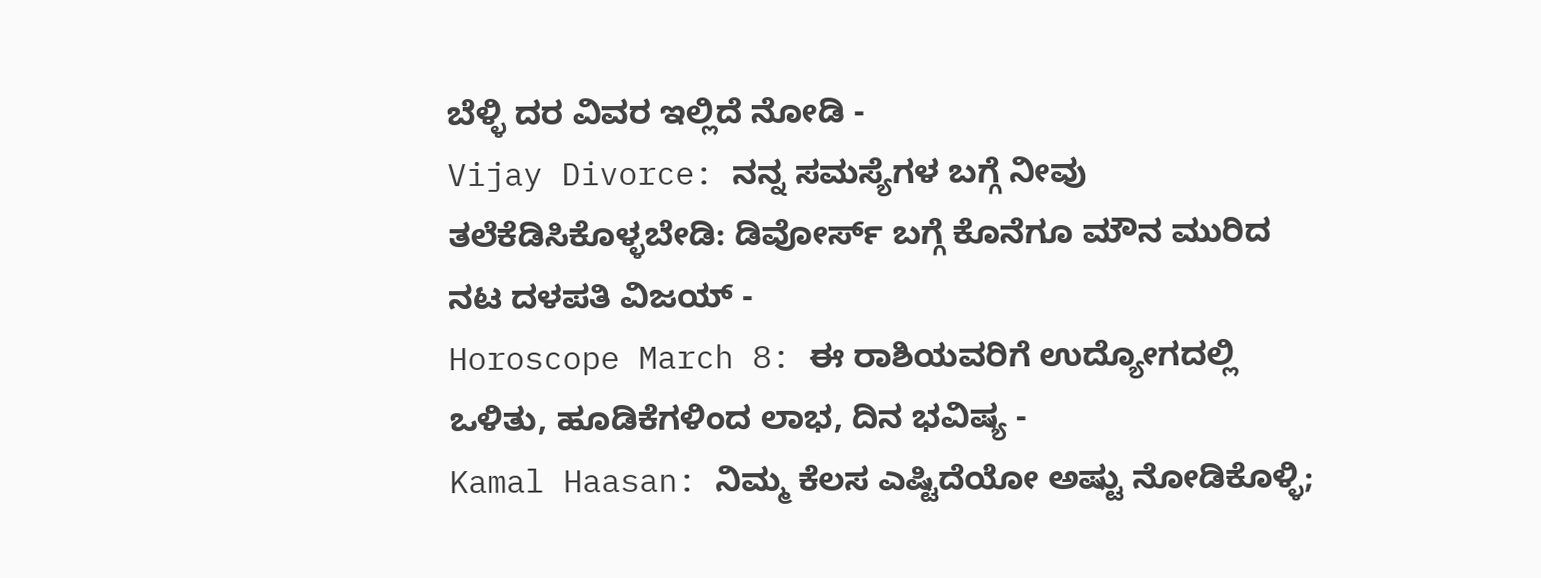ಬೆಳ್ಳಿ ದರ ವಿವರ ಇಲ್ಲಿದೆ ನೋಡಿ -
Vijay Divorce: ನನ್ನ ಸಮಸ್ಯೆಗಳ ಬಗ್ಗೆ ನೀವು ತಲೆಕೆಡಿಸಿಕೊಳ್ಳಬೇಡಿ: ಡಿವೋರ್ಸ್ ಬಗ್ಗೆ ಕೊನೆಗೂ ಮೌನ ಮುರಿದ ನಟ ದಳಪತಿ ವಿಜಯ್ -
Horoscope March 8: ಈ ರಾಶಿಯವರಿಗೆ ಉದ್ಯೋಗದಲ್ಲಿ ಒಳಿತು, ಹೂಡಿಕೆಗಳಿಂದ ಲಾಭ, ದಿನ ಭವಿಷ್ಯ -
Kamal Haasan: ನಿಮ್ಮ ಕೆಲಸ ಎಷ್ಟಿದೆಯೋ ಅಷ್ಟು ನೋಡಿಕೊಳ್ಳಿ;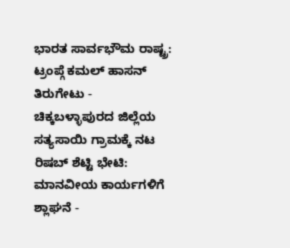ಭಾರತ ಸಾರ್ವಭೌಮ ರಾಷ್ಟ್ರ: ಟ್ರಂಪ್ಗೆ ಕಮಲ್ ಹಾಸನ್ ತಿರುಗೇಟು -
ಚಿಕ್ಕಬಳ್ಳಾಪುರದ ಜಿಲ್ಲೆಯ ಸತ್ಯಸಾಯಿ ಗ್ರಾಮಕ್ಕೆ ನಟ ರಿಷಬ್ ಶೆಟ್ಟಿ ಭೇಟಿ: ಮಾನವೀಯ ಕಾರ್ಯಗಳಿಗೆ ಶ್ಲಾಘನೆ -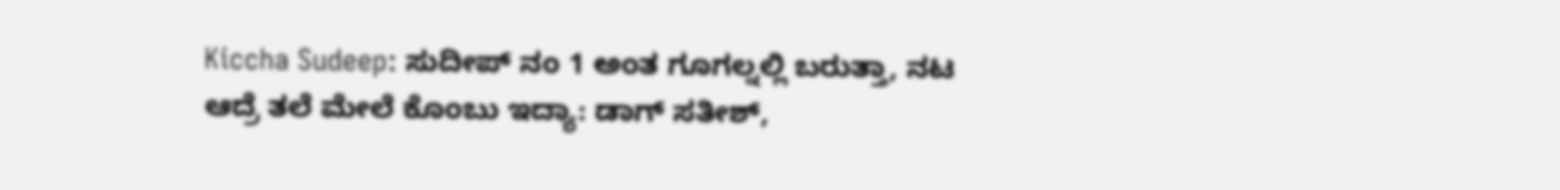Kiccha Sudeep: ಸುದೀಪ್ ನಂ 1 ಅಂತ ಗೂಗಲ್ನಲ್ಲಿ ಬರುತ್ತಾ, ನಟ ಆದ್ರೆ ತಲೆ ಮೇಲೆ ಕೊಂಬು ಇದ್ಯಾ: ಡಾಗ್ ಸತೀಶ್,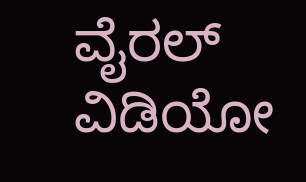ವೈರಲ್ ವಿಡಿಯೋ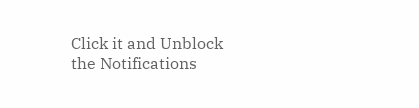Click it and Unblock the Notifications